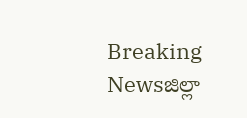Breaking Newsజిల్లా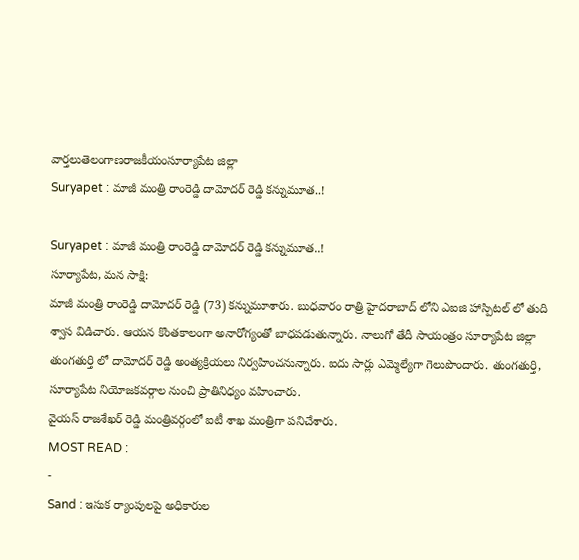వార్తలుతెలంగాణరాజకీయంసూర్యాపేట జిల్లా
Suryapet : మాజీ మంత్రి రాంరెడ్డి దామోదర్ రెడ్డి కన్నుమూత..!

Suryapet : మాజీ మంత్రి రాంరెడ్డి దామోదర్ రెడ్డి కన్నుమూత..!
సూర్యాపేట, మన సాక్షి:
మాజీ మంత్రి రాంరెడ్డి దామోదర్ రెడ్డి (73) కన్నుమూశారు. బుధవారం రాత్రి హైదరాబాద్ లోని ఎఐజి హాస్పిటల్ లో తుది శ్వాస విడిచారు. ఆయన కొంతకాలంగా అనారోగ్యంతో బాధపడుతున్నారు. నాలుగో తేదీ సాయంత్రం సూర్యాపేట జిల్లా తుంగతుర్తి లో దామోదర్ రెడ్డి అంత్యక్రియలు నిర్వహించనున్నారు. ఐదు సార్లు ఎమ్మెల్యేగా గెలుపొందారు. తుంగతుర్తి, సూర్యాపేట నియోజకవర్గాల నుంచి ప్రాతినిధ్యం వహించారు.
వైయస్ రాజశేఖర్ రెడ్డి మంత్రివర్గంలో ఐటీ శాఖ మంత్రిగా పనిచేశారు.
MOST READ :
-
Sand : ఇసుక ర్యాంపులపై అధికారుల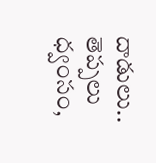దాడులు.. తెప్పలు ధ్వంసం,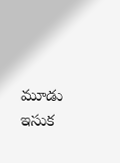మూడు ఇసుక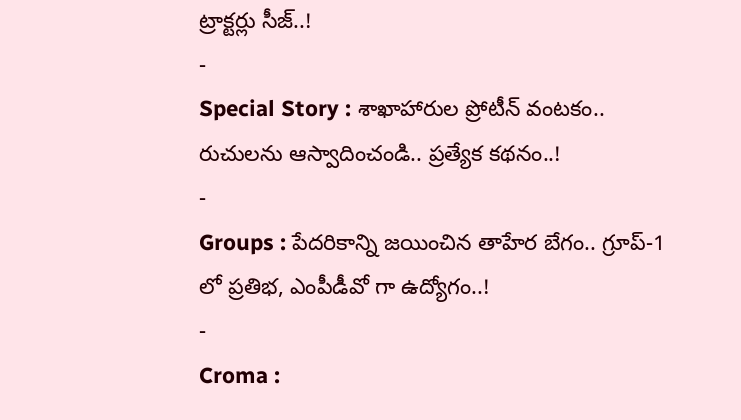ట్రాక్టర్లు సీజ్..!
-
Special Story : శాఖాహారుల ప్రోటీన్ వంటకం.. రుచులను ఆస్వాదించండి.. ప్రత్యేక కథనం..!
-
Groups : పేదరికాన్ని జయించిన తాహేర బేగం.. గ్రూప్-1 లో ప్రతిభ, ఎంపీడీవో గా ఉద్యోగం..!
-
Croma :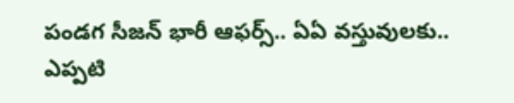పండగ సీజన్ భారీ ఆఫర్స్.. ఏఏ వస్తువులకు.. ఎప్పటి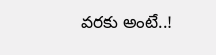వరకు అంటే..!